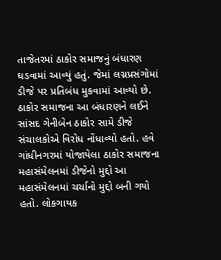તાજેતરમાં ઠાકોર સમાજનું બંધારણ ઘડવામાં આવ્યું હતું. જેમાં લગ્નપ્રસંગોમાં ડીજે પર પ્રતિબંધ મુકવામાં આવ્યો છે. ઠાકોર સમાજના આ બંધારણને લઈને સાંસદ ગેનીબેન ઠાકોર સામે ડીજે સંચાલકોએ વિરોધ નોંધાવ્યો હતો. હવે ગાંધીનગરમાં યોજાયેલા ઠાકોર સમાજના મહાસંમેલનમાં ડીજેનો મુદ્દો આ મહાસંમેલનમાં ચર્ચાનો મુદ્દો બની ગયો હતો. લોકગાયક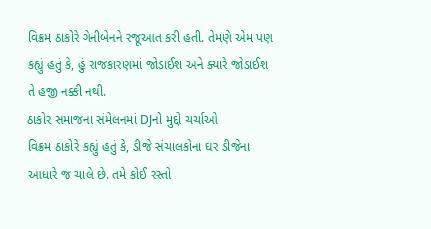વિક્રમ ઠાકોરે ગેનીબેનને રજૂઆત કરી હતી. તેમણે એમ પણ કહ્યું હતું કે, હું રાજકારણમાં જોડાઈશ અને ક્યારે જોડાઈશ તે હજી નક્કી નથી.
ઠાકોર સમાજના સંમેલનમાં DJનો મુદ્દો ચર્ચાઓ
વિક્રમ ઠાકોરે કહ્યું હતું કે, ડીજે સંચાલકોના ઘર ડીજેના આધારે જ ચાલે છે. તમે કોઈ રસ્તો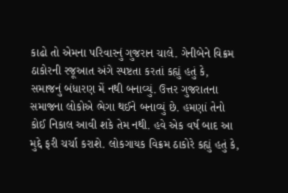કાઢો તો એમના પરિવારનું ગુજરાન ચાલે. ગેનીબેને વિક્રમ ઠાકોરની રજૂઆત અંગે સ્પષ્ટતા કરતાં કહ્યું હતું કે, સમાજનું બંધારણ મેં નથી બનાવ્યું. ઉત્તર ગુજરાતના સમાજના લોકોએ ભેગા થઈને બનાવ્યું છે. હમણાં તેનો કોઈ નિકાલ આવી શકે તેમ નથી. હવે એક વર્ષ બાદ આ મુદ્દે ફરી ચર્ચા કરાશે. લોકગાયક વિક્રમ ઠાકોરે કહ્યું હતું કે,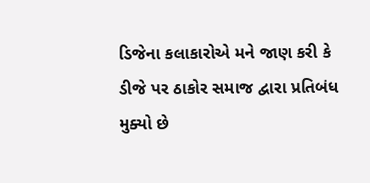ડિજેના કલાકારોએ મને જાણ કરી કે ડીજે પર ઠાકોર સમાજ દ્વારા પ્રતિબંધ મુક્યો છે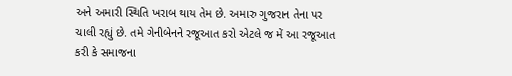અને અમારી સ્થિતિ ખરાબ થાય તેમ છે. અમારુ ગુજરાન તેના પર ચાલી રહ્યું છે. તમે ગેનીબેનને રજૂઆત કરો એટલે જ મેં આ રજૂઆત કરી કે સમાજના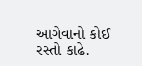આગેવાનો કોઈ રસ્તો કાઢે.